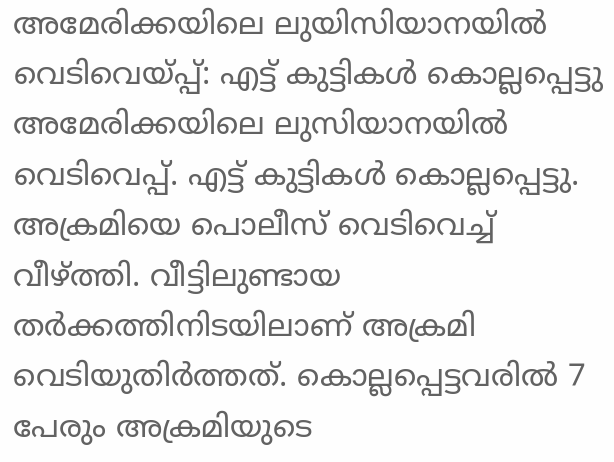അമേരിക്കയിലെ ലുയിസിയാനയിൽ വെടിവെയ്പ്പ്: എട്ട് കുട്ടികൾ കൊല്ലപ്പെട്ടു
അമേരിക്കയിലെ ലുസിയാനയിൽ വെടിവെപ്പ്. എട്ട് കുട്ടികൾ കൊല്ലപ്പെട്ടു. അക്രമിയെ പൊലീസ് വെടിവെച്ച് വീഴ്ത്തി. വീട്ടിലുണ്ടായ തർക്കത്തിനിടയിലാണ് അക്രമി വെടിയുതിർത്തത്. കൊല്ലപ്പെട്ടവരിൽ 7 പേരും അക്രമിയുടെ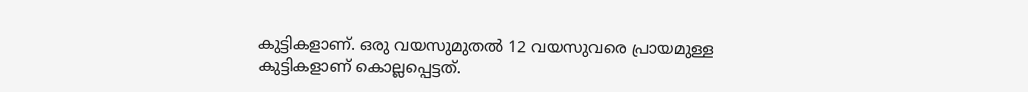കുട്ടികളാണ്. ഒരു വയസുമുതൽ 12 വയസുവരെ പ്രായമുള്ള കുട്ടികളാണ് കൊല്ലപ്പെട്ടത്.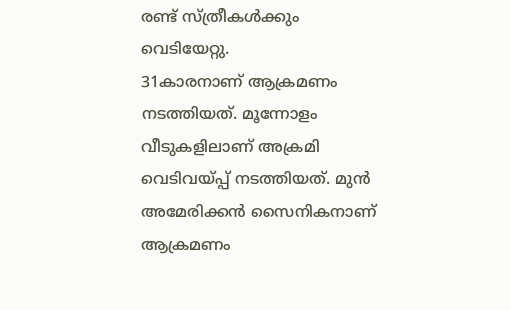രണ്ട് സ്ത്രീകൾക്കും വെടിയേറ്റു.
31കാരനാണ് ആക്രമണം നടത്തിയത്. മൂന്നോളം വീടുകളിലാണ് അക്രമി വെടിവയ്പ്പ് നടത്തിയത്. മുൻ അമേരിക്കൻ സൈനികനാണ് ആക്രമണം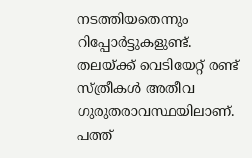നടത്തിയതെന്നും റിപ്പോർട്ടുകളുണ്ട്. തലയ്ക്ക് വെടിയേറ്റ് രണ്ട് സ്ത്രീകൾ അതീവ ഗുരുതരാവസ്ഥയിലാണ്. പത്ത്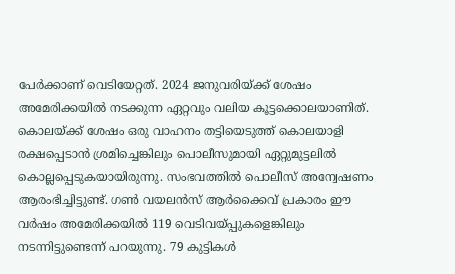പേർക്കാണ് വെടിയേറ്റത്. 2024 ജനുവരിയ്ക്ക് ശേഷം അമേരിക്കയിൽ നടക്കുന്ന ഏറ്റവും വലിയ കൂട്ടക്കൊലയാണിത്.
കൊലയ്ക്ക് ശേഷം ഒരു വാഹനം തട്ടിയെടുത്ത് കൊലയാളി രക്ഷപ്പെടാൻ ശ്രമിച്ചെങ്കിലും പൊലീസുമായി ഏറ്റുമുട്ടലിൽ കൊല്ലപ്പെടുകയായിരുന്നു. സംഭവത്തിൽ പൊലീസ് അന്വേഷണം ആരംഭിച്ചിട്ടുണ്ട്. ഗൺ വയലൻസ് ആർക്കൈവ് പ്രകാരം ഈ വർഷം അമേരിക്കയിൽ 119 വെടിവയ്പ്പുകളെങ്കിലും നടന്നിട്ടുണ്ടെന്ന് പറയുന്നു. 79 കുട്ടികൾ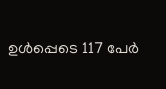ഉൾപ്പെടെ 117 പേർ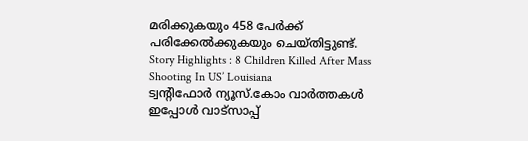മരിക്കുകയും 458 പേർക്ക് പരിക്കേൽക്കുകയും ചെയ്തിട്ടുണ്ട്.
Story Highlights : 8 Children Killed After Mass Shooting In US’ Louisiana
ട്വന്റിഫോർ ന്യൂസ്.കോം വാർത്തകൾ ഇപ്പോൾ വാട്സാപ്പ്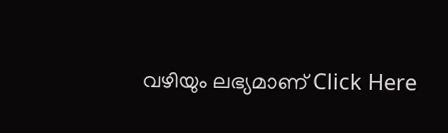വഴിയും ലഭ്യമാണ് Click Here